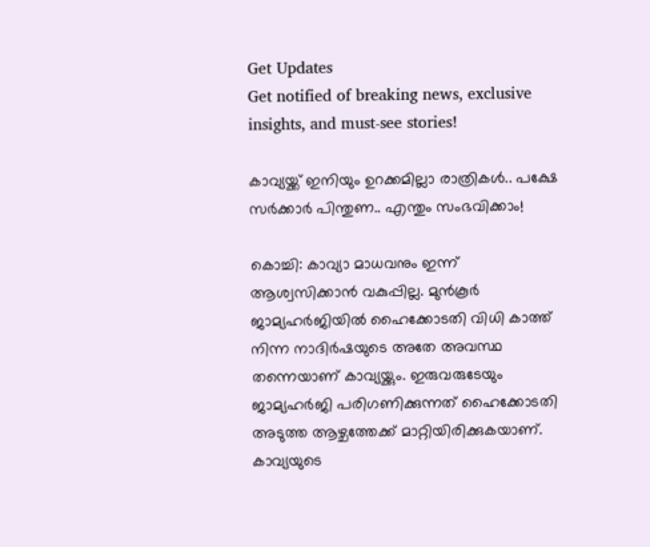Get Updates
Get notified of breaking news, exclusive insights, and must-see stories!

കാവ്യയ്ക്ക് ഇനിയും ഉറക്കമില്ലാ രാത്രികൾ.. പക്ഷേ സർക്കാർ പിന്തുണ.. എന്തും സംഭവിക്കാം!

കൊച്ചി: കാവ്യാ മാധവനും ഇന്ന് ആശ്വസിക്കാന്‍ വകുപ്പില്ല. മുന്‍കൂര്‍ ജാമ്യഹര്‍ജിയില്‍ ഹൈക്കോടതി വിധി കാത്ത് നിന്ന നാദിര്‍ഷയുടെ അതേ അവസ്ഥ തന്നെയാണ് കാവ്യയ്ക്കും. ഇരുവരുടേയും ജാമ്യഹര്‍ജി പരിഗണിക്കുന്നത് ഹൈക്കോടതി അടുത്ത ആഴ്ചത്തേക്ക് മാറ്റിയിരിക്കുകയാണ്. കാവ്യയുടെ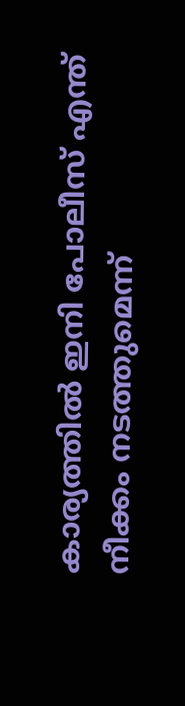കാര്യത്തില്‍ ഇനി പോലീസ് എന്ത് നീക്കം നടത്തുമെന്ന്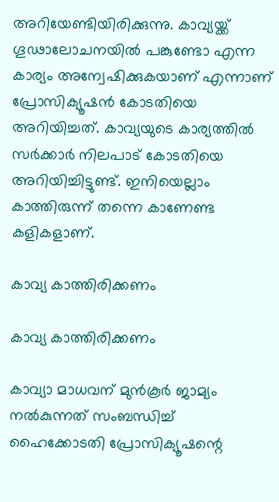അറിയേണ്ടിയിരിക്കുന്നു. കാവ്യയ്ക്ക് ഗൂഢാലോചനയിൽ പങ്കുണ്ടോ എന്ന കാര്യം അന്വേഷിക്കുകയാണ് എന്നാണ് പ്രോസിക്യൂഷൻ കോടതിയെ അറിയിച്ചത്. കാവ്യയുടെ കാര്യത്തിൽ സർക്കാർ നിലപാട് കോടതിയെ അറിയിച്ചിട്ടുണ്ട്. ഇനിയെല്ലാം കാത്തിരുന്ന് തന്നെ കാണേണ്ട കളികളാണ്.

കാവ്യ കാത്തിരിക്കണം

കാവ്യ കാത്തിരിക്കണം

കാവ്യാ മാധവന് മുന്‍കൂര്‍ ജാമ്യം നല്‍കുന്നത് സംബന്ധിച്ച് ഹൈക്കോടതി പ്രോസിക്യൂഷന്റെ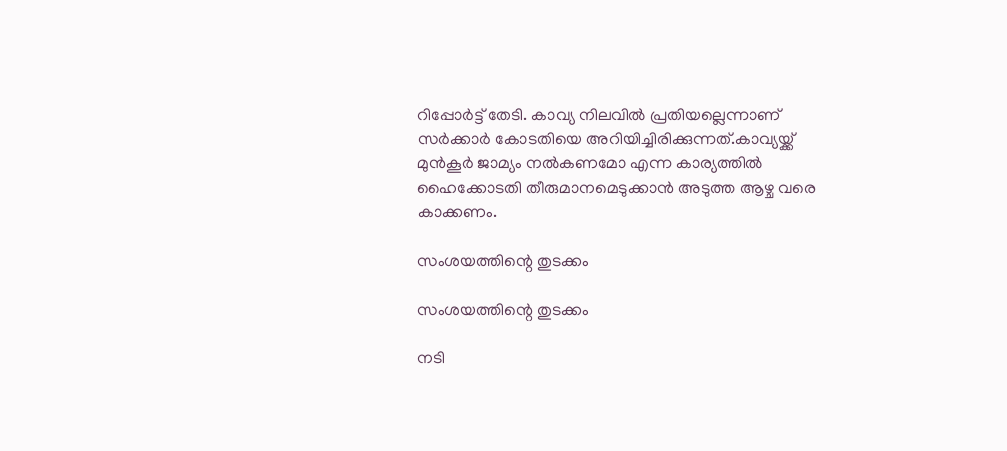റിപ്പോര്‍ട്ട് തേടി. കാവ്യ നിലവിൽ പ്രതിയല്ലെന്നാണ് സർക്കാർ കോടതിയെ അറിയിച്ചിരിക്കുന്നത്.കാവ്യയ്ക്ക് മുന്‍കൂര്‍ ജാമ്യം നല്‍കണമോ എന്ന കാര്യത്തില്‍ ഹൈക്കോടതി തീരുമാനമെടുക്കാൻ അടുത്ത ആഴ്ച വരെ കാക്കണം.

സംശയത്തിന്റെ തുടക്കം

സംശയത്തിന്റെ തുടക്കം

നടി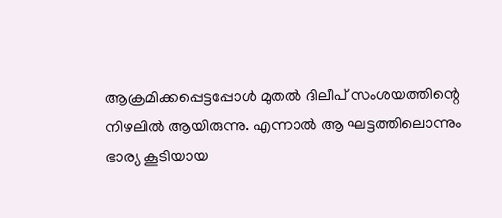ആക്രമിക്കപ്പെട്ടപ്പോൾ മുതൽ ദിലീപ് സംശയത്തിന്റെ നിഴലിൽ ആയിരുന്നു. എന്നാൽ ആ ഘട്ടത്തിലൊന്നും ഭാര്യ കൂടിയായ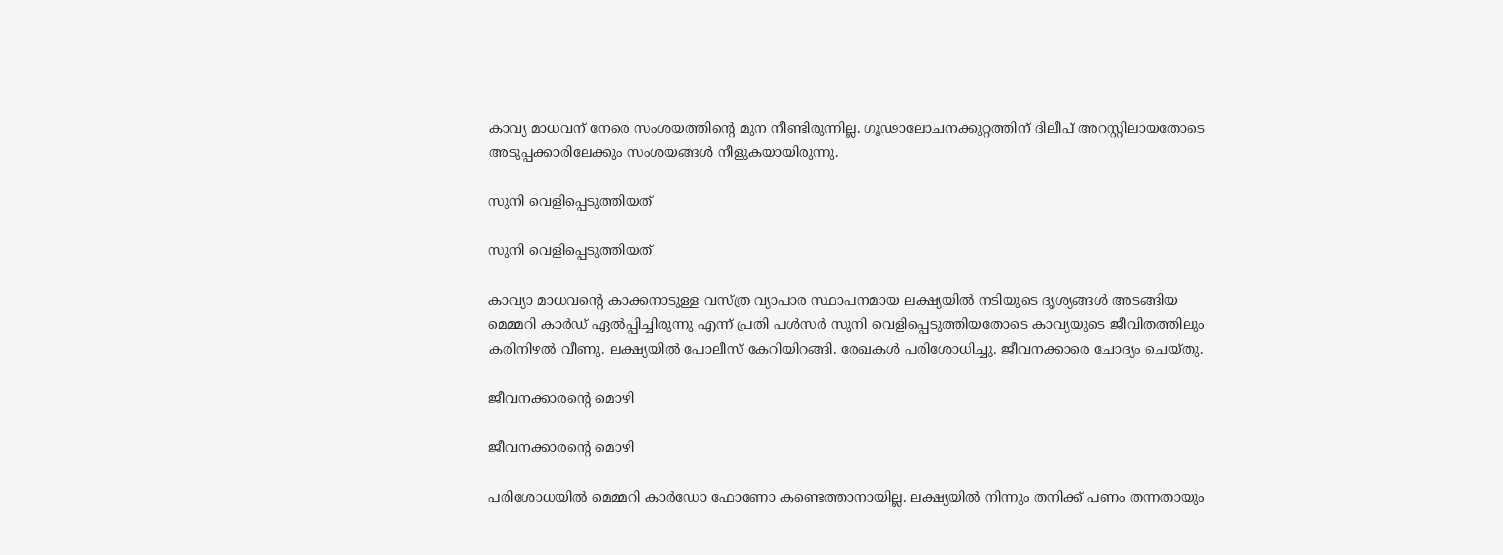കാവ്യ മാധവന് നേരെ സംശയത്തിന്റെ മുന നീണ്ടിരുന്നില്ല. ഗൂഢാലോചനക്കുറ്റത്തിന് ദിലീപ് അറസ്റ്റിലായതോടെ അടുപ്പക്കാരിലേക്കും സംശയങ്ങൾ നീളുകയായിരുന്നു.

സുനി വെളിപ്പെടുത്തിയത്

സുനി വെളിപ്പെടുത്തിയത്

കാവ്യാ മാധവന്റെ കാക്കനാടുള്ള വസ്ത്ര വ്യാപാര സ്ഥാപനമായ ലക്ഷ്യയിൽ നടിയുടെ ദൃശ്യങ്ങൾ അടങ്ങിയ മെമ്മറി കാർഡ് ഏൽപ്പിച്ചിരുന്നു എന്ന് പ്രതി പൾസർ സുനി വെളിപ്പെടുത്തിയതോടെ കാവ്യയുടെ ജീവിതത്തിലും കരിനിഴൽ വീണു. ലക്ഷ്യയിൽ പോലീസ് കേറിയിറങ്ങി. രേഖകൾ പരിശോധിച്ചു. ജീവനക്കാരെ ചോദ്യം ചെയ്തു.

ജീവനക്കാരന്റെ മൊഴി

ജീവനക്കാരന്റെ മൊഴി

പരിശോധയിൽ മെമ്മറി കാർഡോ ഫോണോ കണ്ടെത്താനായില്ല. ലക്ഷ്യയിൽ നിന്നും തനിക്ക് പണം തന്നതായും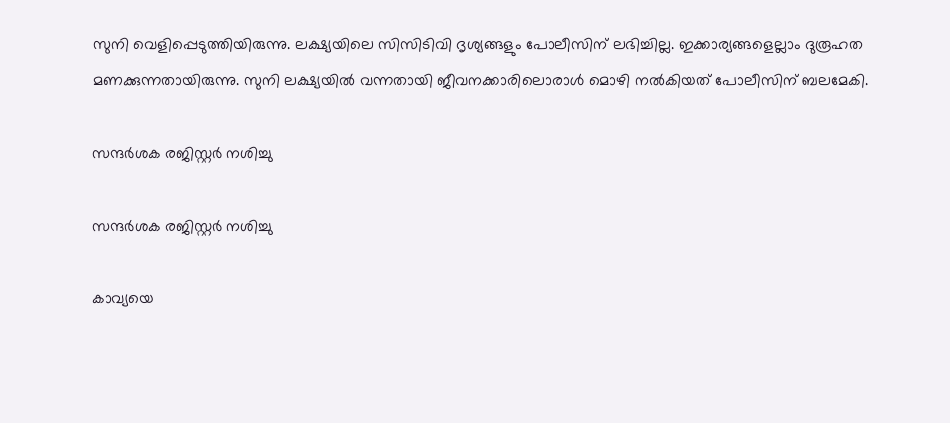സുനി വെളിപ്പെടുത്തിയിരുന്നു. ലക്ഷ്യയിലെ സിസിടിവി ദൃശ്യങ്ങളും പോലീസിന് ലഭിച്ചില്ല. ഇക്കാര്യങ്ങളെല്ലാം ദുരൂഹത മണക്കുന്നതായിരുന്നു. സുനി ലക്ഷ്യയിൽ വന്നതായി ജീവനക്കാരിലൊരാൾ മൊഴി നൽകിയത് പോലീസിന് ബലമേകി.

സന്ദർശക രജിസ്റ്റർ നശിച്ചു

സന്ദർശക രജിസ്റ്റർ നശിച്ചു

കാവ്യയെ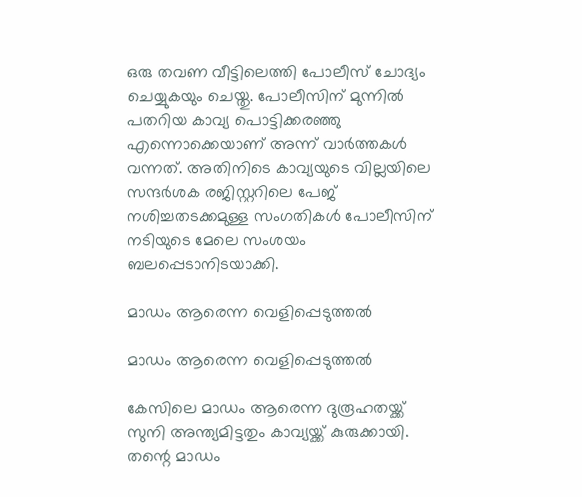ഒരു തവണ വീട്ടിലെത്തി പോലീസ് ചോദ്യം ചെയ്യുകയും ചെയ്തു. പോലീസിന് മുന്നിൽ പതറിയ കാവ്യ പൊട്ടിക്കരഞ്ഞു എന്നൊക്കെയാണ് അന്ന് വാർത്തകൾ വന്നത്. അതിനിടെ കാവ്യയുടെ വില്ലയിലെ സന്ദർശക രജിസ്റ്ററിലെ പേജ് നശിച്ചതടക്കമുള്ള സംഗതികൾ പോലീസിന് നടിയുടെ മേലെ സംശയം ബലപ്പെടാനിടയാക്കി.

മാഡം ആരെന്ന വെളിപ്പെടുത്തൽ

മാഡം ആരെന്ന വെളിപ്പെടുത്തൽ

കേസിലെ മാഡം ആരെന്ന ദുരൂഹതയ്ക്ക് സുനി അന്ത്യമിട്ടതും കാവ്യയ്ക്ക് കുരുക്കായി. തന്റെ മാഡം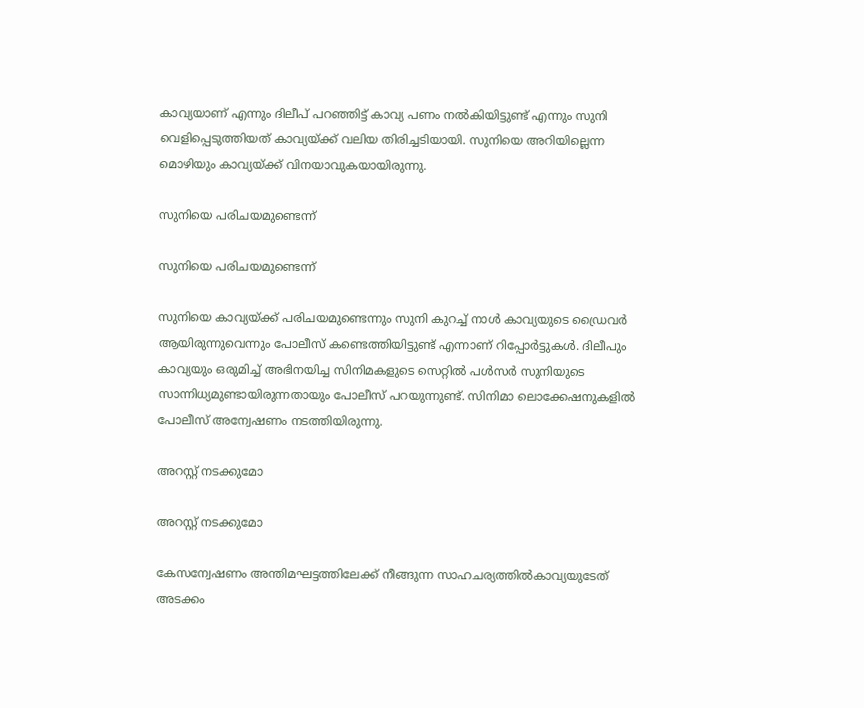കാവ്യയാണ് എന്നും ദിലീപ് പറഞ്ഞിട്ട് കാവ്യ പണം നൽകിയിട്ടുണ്ട് എന്നും സുനി വെളിപ്പെടുത്തിയത് കാവ്യയ്ക്ക് വലിയ തിരിച്ചടിയായി. സുനിയെ അറിയില്ലെന്ന മൊഴിയും കാവ്യയ്ക്ക് വിനയാവുകയായിരുന്നു.

സുനിയെ പരിചയമുണ്ടെന്ന്

സുനിയെ പരിചയമുണ്ടെന്ന്

സുനിയെ കാവ്യയ്ക്ക് പരിചയമുണ്ടെന്നും സുനി കുറച്ച് നാൾ കാവ്യയുടെ ഡ്രൈവർ ആയിരുന്നുവെന്നും പോലീസ് കണ്ടെത്തിയിട്ടുണ്ട് എന്നാണ് റിപ്പോർട്ടുകൾ. ദിലീപും കാവ്യയും ഒരുമിച്ച് അഭിനയിച്ച സിനിമകളുടെ സെറ്റിൽ പൾസർ സുനിയുടെ സാന്നിധ്യമുണ്ടായിരുന്നതായും പോലീസ് പറയുന്നുണ്ട്. സിനിമാ ലൊക്കേഷനുകളിൽ പോലീസ് അന്വേഷണം നടത്തിയിരുന്നു.

അറസ്റ്റ് നടക്കുമോ

അറസ്റ്റ് നടക്കുമോ

കേസന്വേഷണം അന്തിമഘട്ടത്തിലേക്ക് നീങ്ങുന്ന സാഹചര്യത്തിൽകാവ്യയുടേത് അടക്കം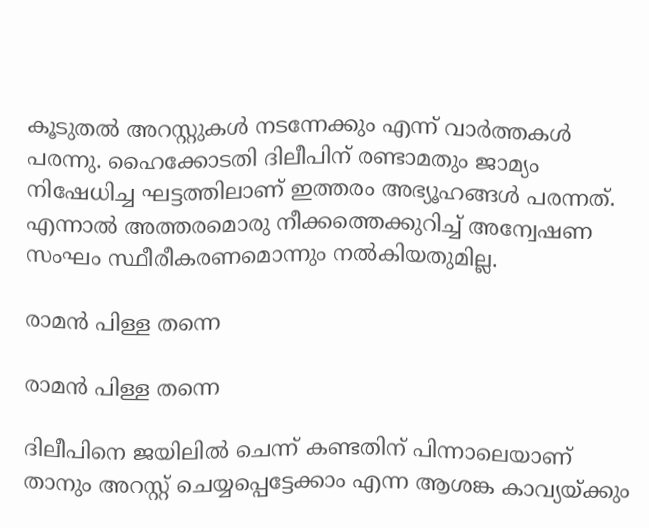കൂടുതൽ അറസ്റ്റുകൾ നടന്നേക്കും എന്ന് വാർത്തകൾ പരന്നു. ഹൈക്കോടതി ദിലീപിന് രണ്ടാമതും ജാമ്യം നിഷേധിച്ച ഘട്ടത്തിലാണ് ഇത്തരം അഭ്യൂഹങ്ങൾ പരന്നത്. എന്നാൽ അത്തരമൊരു നീക്കത്തെക്കുറിച്ച് അന്വേഷണ സംഘം സ്ഥീരീകരണമൊന്നും നൽകിയതുമില്ല.

രാമൻ പിള്ള തന്നെ

രാമൻ പിള്ള തന്നെ

ദിലീപിനെ ജയിലിൽ ചെന്ന് കണ്ടതിന് പിന്നാലെയാണ് താനും അറസ്റ്റ് ചെയ്യപ്പെട്ടേക്കാം എന്ന ആശങ്ക കാവ്യയ്ക്കും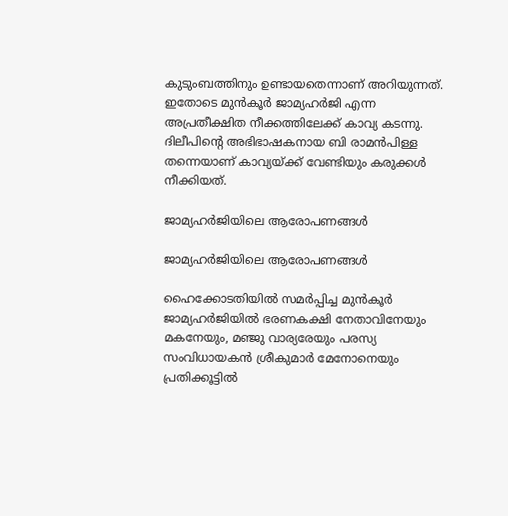കുടുംബത്തിനും ഉണ്ടായതെന്നാണ് അറിയുന്നത്. ഇതോടെ മുൻകൂർ ജാമ്യഹർജി എന്ന അപ്രതീക്ഷിത നീക്കത്തിലേക്ക് കാവ്യ കടന്നു. ദിലീപിന്റെ അഭിഭാഷകനായ ബി രാമൻപിള്ള തന്നെയാണ് കാവ്യയ്ക്ക് വേണ്ടിയും കരുക്കൾ നീക്കിയത്.

ജാമ്യഹർജിയിലെ ആരോപണങ്ങൾ

ജാമ്യഹർജിയിലെ ആരോപണങ്ങൾ

ഹൈക്കോടതിയിൽ സമർപ്പിച്ച മുൻകൂർ ജാമ്യഹർജിയിൽ ഭരണകക്ഷി നേതാവിനേയും മകനേയും, മഞ്ജു വാര്യരേയും പരസ്യ സംവിധായകൻ ശ്രീകുമാർ മേനോനെയും പ്രതിക്കൂട്ടിൽ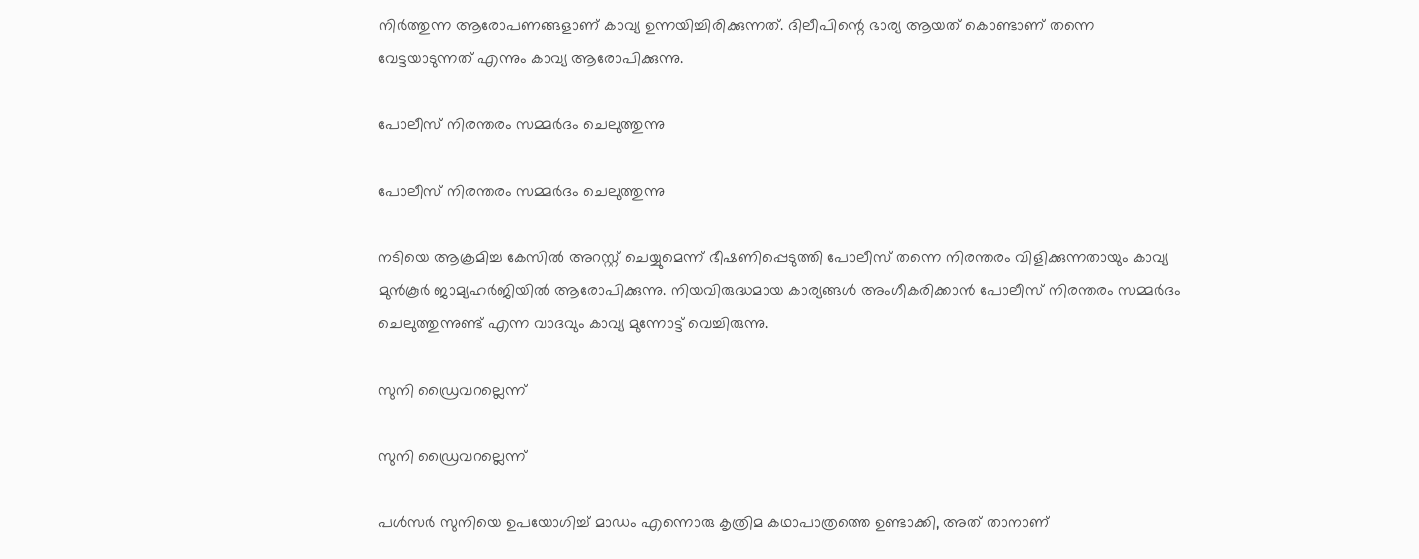നിർത്തുന്ന ആരോപണങ്ങളാണ് കാവ്യ ഉന്നയിച്ചിരിക്കുന്നത്. ദിലീപിന്റെ ഭാര്യ ആയത് കൊണ്ടാണ് തന്നെ വേട്ടയാടുന്നത് എന്നും കാവ്യ ആരോപിക്കുന്നു.

പോലീസ് നിരന്തരം സമ്മര്‍ദം ചെലുത്തുന്നു

പോലീസ് നിരന്തരം സമ്മര്‍ദം ചെലുത്തുന്നു

നടിയെ ആക്രമിച്ച കേസില്‍ അറസ്റ്റ് ചെയ്യുമെന്ന് ഭീഷണിപ്പെടുത്തി പോലീസ് തന്നെ നിരന്തരം വിളിക്കുന്നതായും കാവ്യ മുന്‍കൂര്‍ ജാമ്യഹര്‍ജിയില്‍ ആരോപിക്കുന്നു. നിയവിരുദ്ധമായ കാര്യങ്ങള്‍ അംഗീകരിക്കാന്‍ പോലീസ് നിരന്തരം സമ്മര്‍ദം ചെലുത്തുന്നുണ്ട് എന്ന വാദവും കാവ്യ മുന്നോട്ട് വെച്ചിരുന്നു.

സുനി ഡ്രൈവറല്ലെന്ന്

സുനി ഡ്രൈവറല്ലെന്ന്

പള്‍സര്‍ സുനിയെ ഉപയോഗിച്ച് മാഡം എന്നൊരു കൃത്രിമ കഥാപാത്രത്തെ ഉണ്ടാക്കി, അത് താനാണ്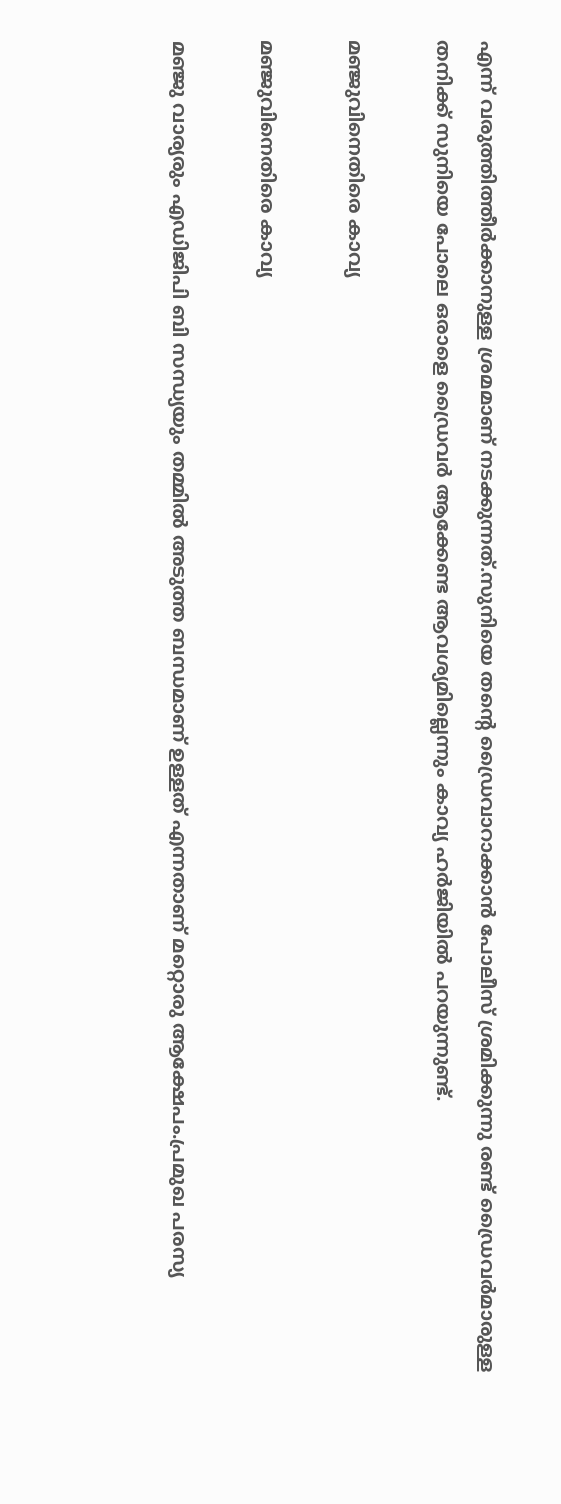എന്ന് വരുത്തിത്തീര്‍ക്കാനുള്ള ശ്രമമാണ് നടക്കുന്നത്.സുനിയെ തന്റെ ഡ്രൈവാറാക്കാന്‍ പോലീസ് ശ്രമിക്കുന്നു രണ്ട് ഡ്രൈവര്‍മാരുള്ള തനിക്ക് സുനിയെ പോലെ ഒരാളെ ഡ്രൈവര്‍ ആക്കേണ്ട ആവശ്യമില്ലെന്നും കാവ്യ ഹര്‍ജിയില്‍ പറയുന്നുണ്ട്.

മഞ്ജുവിനെതിരെ കാവ്യ

മഞ്ജുവിനെതിരെ കാവ്യ

മഞ്ജു വാര്യരും എഡിജിപി ബി സന്ധ്യയും തമ്മില്‍ അടുത്ത ബന്ധമാണ് ഉള്ളത് എന്നതാണ് മറ്റൊരു ആക്ഷേപം.പ്രമുഖ പരസ്യ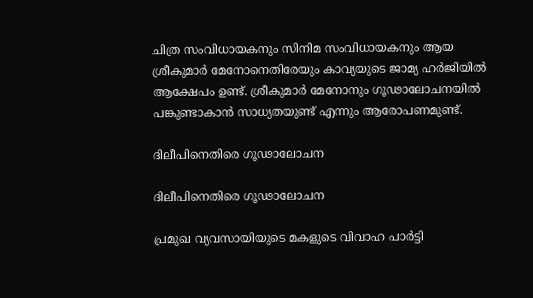ചിത്ര സംവിധായകനും സിനിമ സംവിധായകനും ആയ ശ്രീകുമാര്‍ മേനോനെതിരേയും കാവ്യയുടെ ജാമ്യ ഹര്‍ജിയില്‍ ആക്ഷേപം ഉണ്ട്. ശ്രീകുമാര്‍ മേനോനും ഗൂഢാലോചനയില്‍ പങ്കുണ്ടാകാന്‍ സാധ്യതയുണ്ട് എന്നും ആരോപണമുണ്ട്.

ദിലീപിനെതിരെ ഗൂഢാലോചന

ദിലീപിനെതിരെ ഗൂഢാലോചന

പ്രമുഖ വ്യവസായിയുടെ മകളുടെ വിവാഹ പാര്‍ട്ടി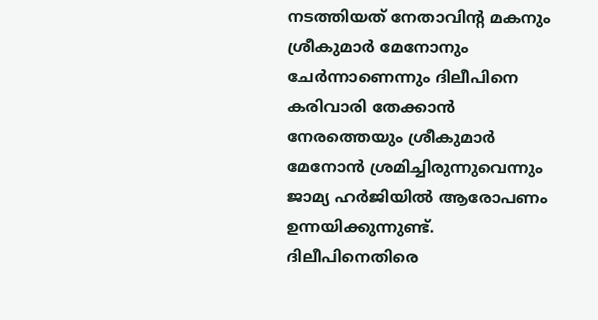നടത്തിയത് നേതാവിന്റ മകനും ശ്രീകുമാര്‍ മേനോനും ചേര്‍ന്നാണെന്നും ദിലീപിനെ കരിവാരി തേക്കാന്‍ നേരത്തെയും ശ്രീകുമാര്‍ മേനോന്‍ ശ്രമിച്ചിരുന്നുവെന്നും ജാമ്യ ഹര്‍ജിയില്‍ ആരോപണം ഉന്നയിക്കുന്നുണ്ട്. ദിലീപിനെതിരെ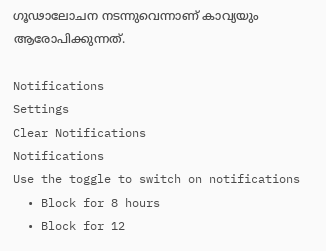ഗൂഢാലോചന നടന്നുവെന്നാണ് കാവ്യയും ആരോപിക്കുന്നത്.

Notifications
Settings
Clear Notifications
Notifications
Use the toggle to switch on notifications
  • Block for 8 hours
  • Block for 12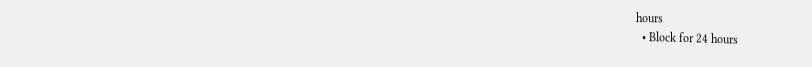hours
  • Block for 24 hours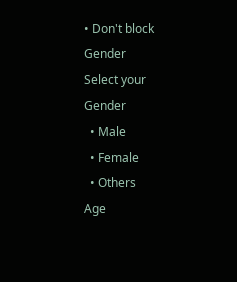• Don't block
Gender
Select your Gender
  • Male
  • Female
  • Others
Age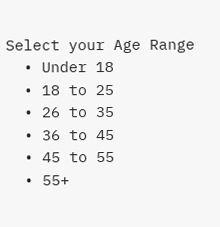Select your Age Range
  • Under 18
  • 18 to 25
  • 26 to 35
  • 36 to 45
  • 45 to 55
  • 55+